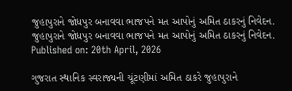જુહાપુરાને જોધપુર બનાવવા ભાજપને મત આપોનું અમિત ઠાકરનું નિવેદન.
જુહાપુરાને જોધપુર બનાવવા ભાજપને મત આપોનું અમિત ઠાકરનું નિવેદન.
Published on: 20th April, 2026

ગુજરાત સ્થાનિક સ્વરાજ્યની ચૂંટણીમાં અમિત ઠાકરે જુહાપુરાને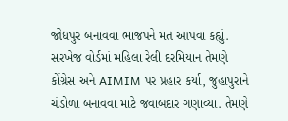જોધપુર બનાવવા ભાજપને મત આપવા કહ્યું. સરખેજ વોર્ડમાં મહિલા રેલી દરમિયાન તેમણે કોંગ્રેસ અને AIMIM પર પ્રહાર કર્યા, જુહાપુરાને ચંડોળા બનાવવા માટે જવાબદાર ગણાવ્યા. તેમણે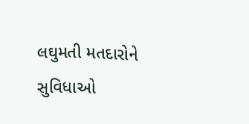લઘુમતી મતદારોને સુવિધાઓ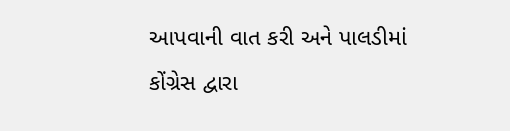આપવાની વાત કરી અને પાલડીમાં કોંગ્રેસ દ્વારા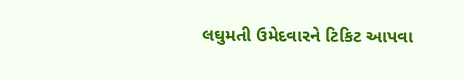લઘુમતી ઉમેદવારને ટિકિટ આપવા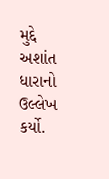મુદ્દે અશાંત ધારાનો ઉલ્લેખ કર્યો.